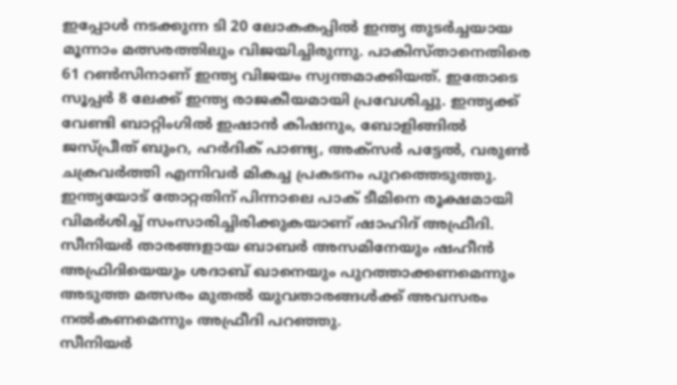ഇപ്പോൾ നടക്കുന്ന ടി 20 ലോകകപ്പിൽ ഇന്ത്യ തുടർച്ചയായ മൂന്നാം മത്സരത്തിലും വിജയിച്ചിരുന്നു. പാകിസ്താനെതിരെ 61 റൺസിനാണ് ഇന്ത്യ വിജയം സ്വന്തമാക്കിയത്. ഇതോടെ സൂപ്പർ 8 ലേക്ക് ഇന്ത്യ രാജകീയമായി പ്രവേശിച്ചു. ഇന്ത്യക്ക് വേണ്ടി ബാറ്റിംഗിൽ ഇഷാൻ കിഷനും, ബോളിങ്ങിൽ ജസ്പ്രീത് ബുംറ, ഹർദിക് പാണ്ട്യ, അക്സർ പട്ടേൽ, വരുൺ ചക്രവർത്തി എന്നിവർ മികച്ച പ്രകടനം പുറത്തെടുത്തു. ഇന്ത്യയോട് തോറ്റതിന് പിന്നാലെ പാക് ടീമിനെ രൂക്ഷമായി വിമർശിച്ച് സംസാരിച്ചിരിക്കുകയാണ് ഷാഹിദ് അഫ്രീദി.
സീനിയർ താരങ്ങളായ ബാബർ അസമിനേയും ഷഹീൻ അഫ്രിദിയെയും ശദാബ് ഖാനെയും പുറത്താക്കണമെന്നും അടുത്ത മത്സരം മുതൽ യുവതാരങ്ങൾക്ക് അവസരം നൽകണമെന്നും അഫ്രീദി പറഞ്ഞു.
സീനിയർ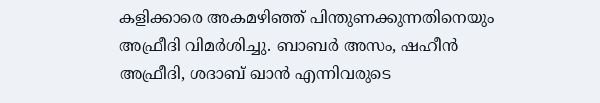കളിക്കാരെ അകമഴിഞ്ഞ് പിന്തുണക്കുന്നതിനെയും അഫ്രീദി വിമർശിച്ചു. ബാബർ അസം, ഷഹീൻ അഫ്രീദി, ശദാബ് ഖാൻ എന്നിവരുടെ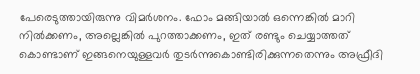പേരെടുത്തായിരുന്നു വിമർശനം. ഫോം മങ്ങിയാൽ ഒന്നെങ്കിൽ മാറി നിൽക്കണം, അല്ലെങ്കിൽ പുറത്താക്കണം, ഇത് രണ്ടും ചെയ്യാത്തത് കൊണ്ടാണ് ഇങ്ങനെയുള്ളവർ തുടർന്നുകൊണ്ടിരിക്കുന്നതെന്നും അഫ്രീദി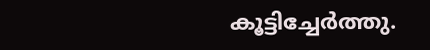കൂട്ടിച്ചേർത്തു.